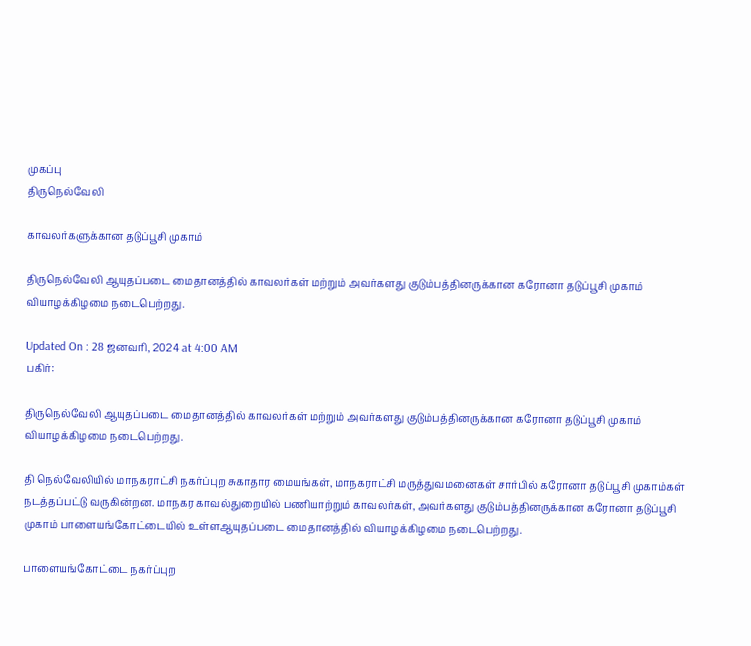முகப்பு
திருநெல்வேலி

காவலர்களுக்கான தடுப்பூசி முகாம்

திருநெல்வேலி ஆயுதப்படை மைதானத்தில் காவலர்கள் மற்றும் அவர்களது குடும்பத்தினருக்கான கரோனா தடுப்பூசி முகாம் வியாழக்கிழமை நடைபெற்றது.

Updated On : 28 ஜனவரி, 2024 at 4:00 AM
பகிர்:

திருநெல்வேலி ஆயுதப்படை மைதானத்தில் காவலர்கள் மற்றும் அவர்களது குடும்பத்தினருக்கான கரோனா தடுப்பூசி முகாம் வியாழக்கிழமை நடைபெற்றது.

தி நெல்வேலியில் மாநகராட்சி நகர்ப்புற சுகாதார மையங்கள், மாநகராட்சி மருத்துவமனைகள் சார்பில் கரோனா தடுப்பூசி முகாம்கள் நடத்தப்பட்டு வருகின்றன. மாநகர காவல்துறையில் பணியாற்றும் காவலர்கள், அவர்களது குடும்பத்தினருக்கான கரோனா தடுப்பூசி முகாம் பாளையங்கோட்டையில் உள்ளஆயுதப்படை மைதானத்தில் வியாழக்கிழமை நடைபெற்றது.

பாளையங்கோட்டை நகர்ப்புற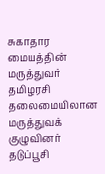சுகாதார மையத்தின் மருத்துவர் தமிழரசி தலைமையிலான மருத்துவக் குழுவினர் தடுப்பூசி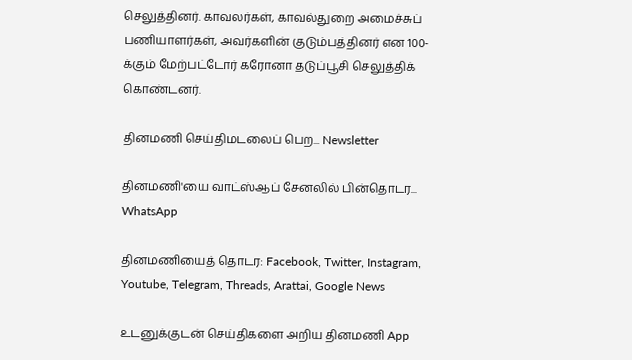செலுத்தினர். காவலர்கள், காவல்துறை அமைச்சுப் பணியாளர்கள், அவர்களின் குடும்பத்தினர் என 100-க்கும் மேற்பட்டோர் கரோனா தடுப்பூசி செலுத்திக் கொண்டனர்.

தினமணி செய்திமடலைப் பெற... Newsletter

தினமணி'யை வாட்ஸ்ஆப் சேனலில் பின்தொடர... WhatsApp

தினமணியைத் தொடர: Facebook, Twitter, Instagram, Youtube, Telegram, Threads, Arattai, Google News

உடனுக்குடன் செய்திகளை அறிய தினமணி App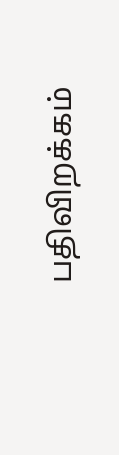பதிவிறக்கம்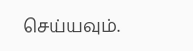செய்யவும்.